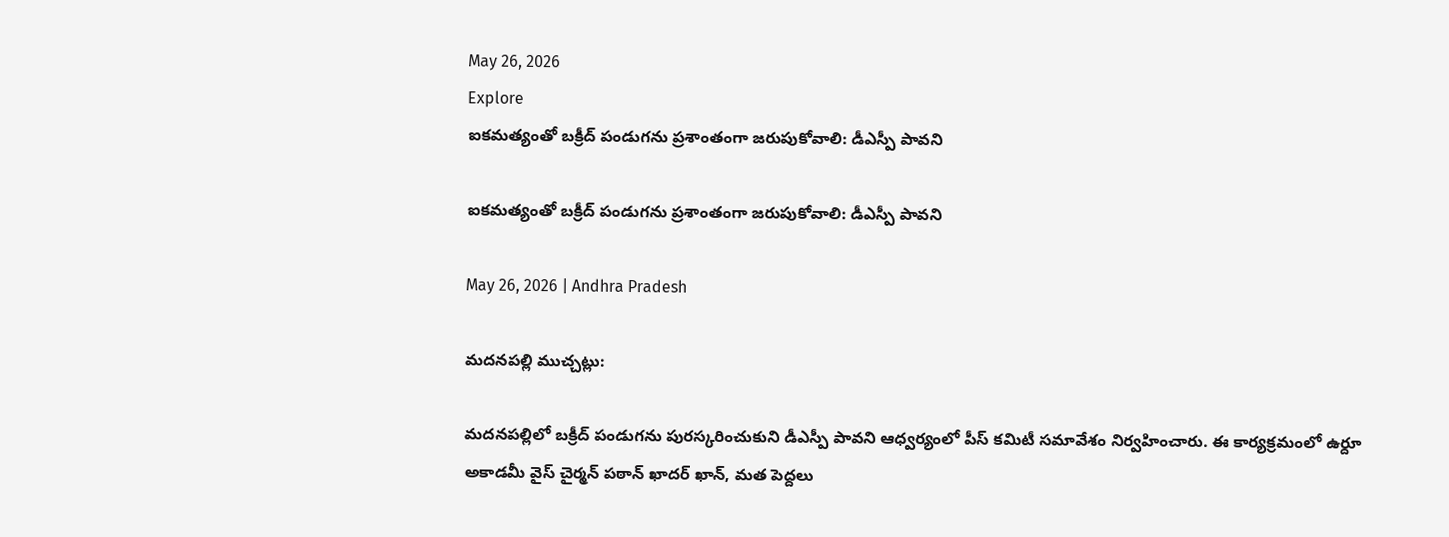May 26, 2026
Explore
ఐకమత్యంతో బక్రీద్ పండుగను ప్రశాంతంగా జరుపుకోవాలి: డీఎస్పీ పావని

ఐకమత్యంతో బక్రీద్ పండుగను ప్రశాంతంగా జరుపుకోవాలి: డీఎస్పీ పావని

May 26, 2026 | Andhra Pradesh

మదనపల్లి ముచ్చట్లు:

మదనపల్లిలో బక్రీద్ పండుగను పురస్కరించుకుని డీఎస్పీ పావని ఆధ్వర్యంలో పీస్ కమిటీ సమావేశం నిర్వహించారు. ఈ కార్యక్రమంలో ఉర్దూ అకాడమీ వైస్ చైర్మన్ పఠాన్ ఖాదర్ ఖాన్, మత పెద్దలు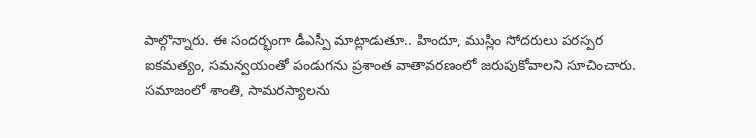పాల్గొన్నారు. ఈ సందర్భంగా డీఎస్పీ మాట్లాడుతూ.. హిందూ, ముస్లిం సోదరులు పరస్పర ఐకమత్యం, సమన్వయంతో పండుగను ప్రశాంత వాతావరణంలో జరుపుకోవాలని సూచించారు. సమాజంలో శాంతి, సామరస్యాలను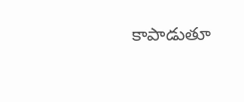కాపాడుతూ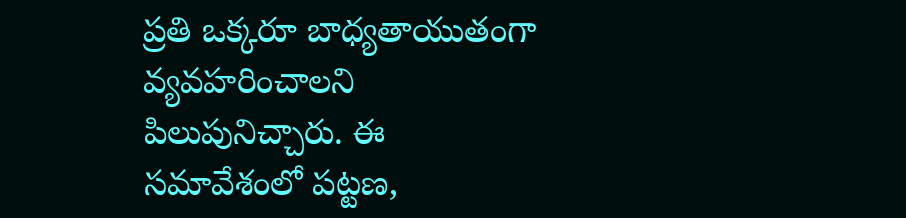ప్రతి ఒక్కరూ బాధ్యతాయుతంగా వ్యవహరించాలని పిలుపునిచ్చారు. ఈ సమావేశంలో పట్టణ,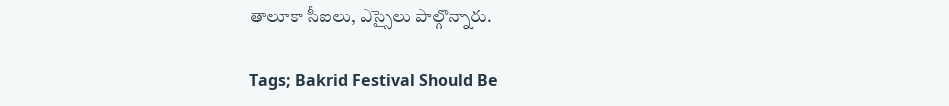తాలూకా సీఐలు, ఎస్సైలు పాల్గొన్నారు.

Tags; Bakrid Festival Should Be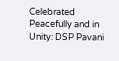Celebrated Peacefully and in Unity: DSP Pavani